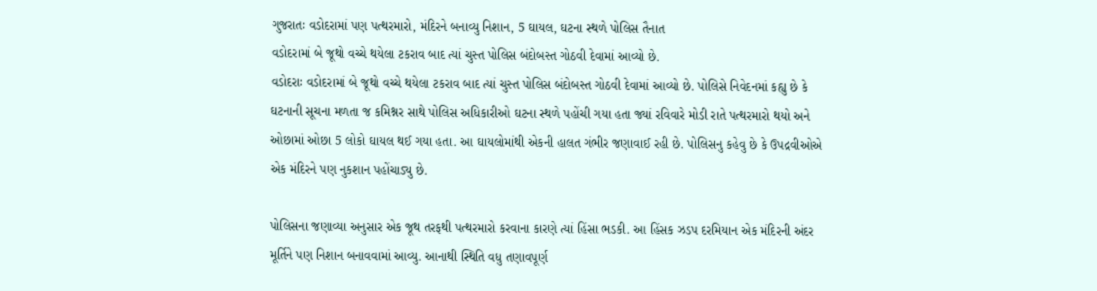ગુજરાતઃ વડોદરામાં પણ પત્થરમારો, મંદિરને બનાવ્યુ નિશાન, 5 ઘાયલ, ઘટના સ્થળે પોલિસ તૈનાત
વડોદરામાં બે જૂથો વચ્ચે થયેલા ટકરાવ બાદ ત્યાં ચુસ્ત પોલિસ બંદોબસ્ત ગોઠવી દેવામાં આવ્યો છે.
વડોદરાઃ વડોદરામાં બે જૂથો વચ્ચે થયેલા ટકરાવ બાદ ત્યાં ચુસ્ત પોલિસ બંદોબસ્ત ગોઠવી દેવામાં આવ્યો છે. પોલિસે નિવેદનમાં કહ્યુ છે કે ઘટનાની સૂચના મળતા જ કમિશ્નર સાથે પોલિસ અધિકારીઓ ઘટના સ્થળે પહોંચી ગયા હતા જ્યાં રવિવારે મોડી રાતે પત્થરમારો થયો અને ઓછામાં ઓછા 5 લોકો ઘાયલ થઈ ગયા હતા. આ ઘાયલોમાંથી એકની હાલત ગંભીર જણાવાઈ રહી છે. પોલિસનુ કહેવુ છે કે ઉપદ્રવીઓએ એક મંદિરને પણ નુકશાન પહોંચાડ્યુ છે.

પોલિસના જણાવ્યા અનુસાર એક જૂથ તરફથી પત્થરમારો કરવાના કારણે ત્યાં હિંસા ભડકી. આ હિંસક ઝડપ દરમિયાન એક મંદિરની અંદર મૂર્તિને પણ નિશાન બનાવવામાં આવ્યુ. આનાથી સ્થિતિ વધુ તણાવપૂર્ણ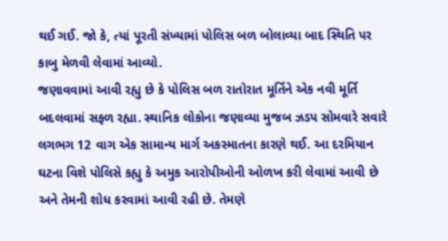થઈ ગઈ. જો કે, ત્યાં પૂરતી સંખ્યામાં પોલિસ બળ બોલાવ્યા બાદ સ્થિતિ પર કાબુ મેળવી લેવામાં આવ્યો.
જણાવવામાં આવી રહ્યુ છે કે પોલિસ બળ રાતોરાત મૂર્તિને એક નવી મૂર્તિ બદલવામાં સફળ રહ્યા. સ્થાનિક લોકોના જણાવ્યા મુજબ ઝડપ સોમવારે સવારે લગભગ 12 વાગ એક સામાન્ય માર્ગ અકસ્માતના કારણે થઈ. આ દરમિયાન ઘટના વિશે પોલિસે કહ્યુ કે અમુક આરોપીઓની ઓળખ કરી લેવામાં આવી છે અને તેમની શોધ કરવામાં આવી રહી છે. તેમણે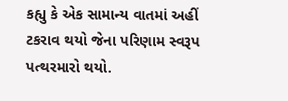કહ્યુ કે એક સામાન્ય વાતમાં અહીં ટકરાવ થયો જેના પરિણામ સ્વરૂપ પત્થરમારો થયો.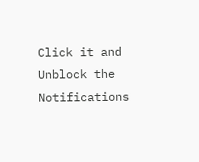Click it and Unblock the Notifications